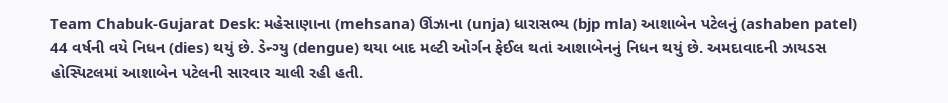Team Chabuk-Gujarat Desk: મહેસાણાના (mehsana) ઊંઝાના (unja) ધારાસભ્ય (bjp mla) આશાબેન પટેલનું (ashaben patel) 44 વર્ષની વયે નિધન (dies) થયું છે. ડેન્ગ્યુ (dengue) થયા બાદ મલ્ટી ઓર્ગન ફેઈલ થતાં આશાબેનનું નિધન થયું છે. અમદાવાદની ઝાયડસ હોસ્પિટલમાં આશાબેન પટેલની સારવાર ચાલી રહી હતી.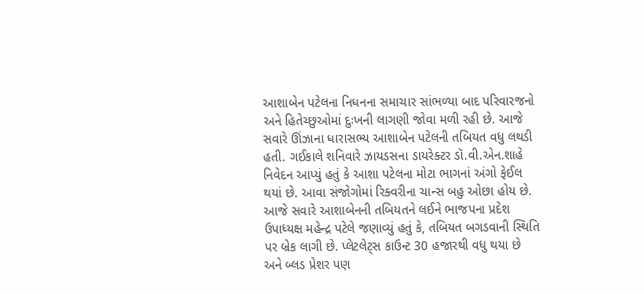આશાબેન પટેલના નિધનના સમાચાર સાંભળ્યા બાદ પરિવારજનો અને હિતેચ્છુઓમાં દુઃખની લાગણી જોવા મળી રહી છે. આજે સવારે ઊંઝાના ધારાસભ્ય આશાબેન પટેલની તબિયત વધુ લથડી હતી. ગઈકાલે શનિવારે ઝાયડસના ડાયરેક્ટર ડૉ.વી.એન.શાહે નિવેદન આપ્યું હતું કે આશા પટેલના મોટા ભાગનાં અંગો ફેઈલ થયાં છે. આવા સંજોગોમાં રિક્વરીના ચાન્સ બહુ ઓછા હોય છે.
આજે સવારે આશાબેનની તબિયતને લઈને ભાજપના પ્રદેશ ઉપાધ્યક્ષ મહેન્દ્ર પટેલે જણાવ્યું હતું કે, તબિયત બગડવાની સ્થિતિ પર બ્રેક લાગી છે. પ્લેટલેટ્સ કાઉન્ટ 30 હજારથી વધુ થયા છે અને બ્લડ પ્રેશર પણ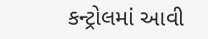કન્ટ્રોલમાં આવી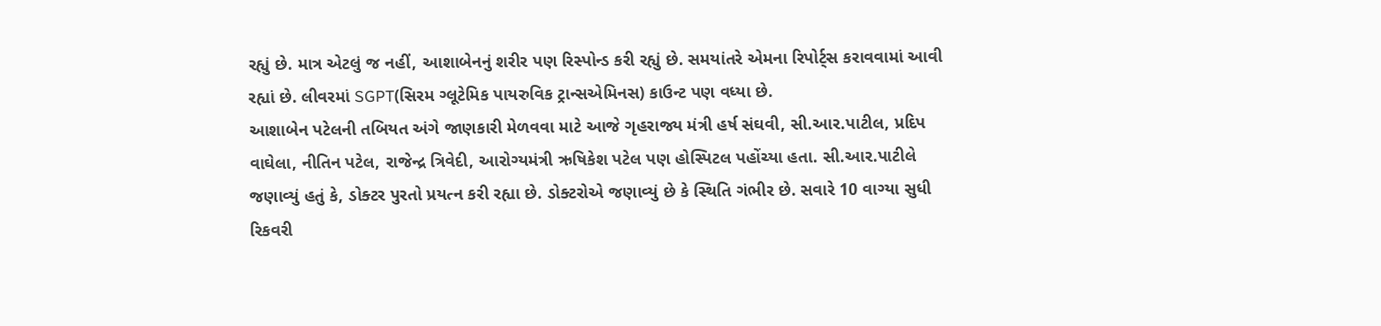રહ્યું છે. માત્ર એટલું જ નહીં, આશાબેનનું શરીર પણ રિસ્પોન્ડ કરી રહ્યું છે. સમયાંતરે એમના રિપોર્ટ્સ કરાવવામાં આવી રહ્યાં છે. લીવરમાં SGPT(સિરમ ગ્લૂટેમિક પાયરુવિક ટ્રાન્સએમિનસ) કાઉન્ટ પણ વધ્યા છે.
આશાબેન પટેલની તબિયત અંગે જાણકારી મેળવવા માટે આજે ગૃહરાજ્ય મંત્રી હર્ષ સંઘવી, સી.આર.પાટીલ, પ્રદિપ વાઘેલા, નીતિન પટેલ, રાજેન્દ્ર ત્રિવેદી, આરોગ્યમંત્રી ઋષિકેશ પટેલ પણ હોસ્પિટલ પહોંચ્યા હતા. સી.આર.પાટીલે જણાવ્યું હતું કે, ડોક્ટર પુરતો પ્રયત્ન કરી રહ્યા છે. ડોક્ટરોએ જણાવ્યું છે કે સ્થિતિ ગંભીર છે. સવારે 10 વાગ્યા સુધી રિકવરી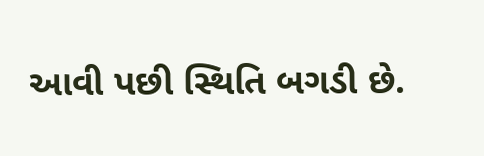આવી પછી સ્થિતિ બગડી છે.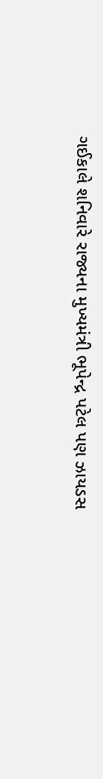ગઈકાલે શનિવારે રાજ્યના મુખ્યમંત્રી ભૂપેન્દ્ર પટેલ પણ ઝાયડસ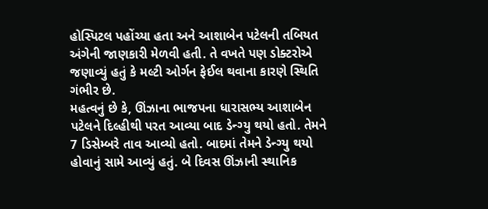હોસ્પિટલ પહોંચ્યા હતા અને આશાબેન પટેલની તબિયત અંગેની જાણકારી મેળવી હતી. તે વખતે પણ ડોક્ટરોએ જણાવ્યું હતું કે મલ્ટી ઓર્ગન ફેઈલ થવાના કારણે સ્થિતિ ગંભીર છે.
મહત્વનું છે કે, ઊંઝાના ભાજપના ધારાસભ્ય આશાબેન પટેલને દિલ્હીથી પરત આવ્યા બાદ ડેન્ગ્યુ થયો હતો. તેમને 7 ડિસેમ્બરે તાવ આવ્યો હતો. બાદમાં તેમને ડેન્ગ્યુ થયો હોવાનું સામે આવ્યું હતું. બે દિવસ ઊંઝાની સ્થાનિક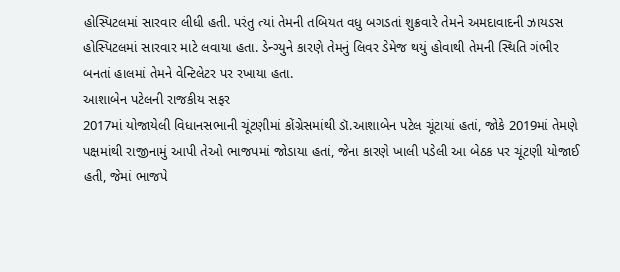હોસ્પિટલમાં સારવાર લીધી હતી. પરંતુ ત્યાં તેમની તબિયત વધુ બગડતાં શુક્રવારે તેમને અમદાવાદની ઝાયડસ હોસ્પિટલમાં સારવાર માટે લવાયા હતા. ડેન્ગ્યુને કારણે તેમનું લિવર ડેમેજ થયું હોવાથી તેમની સ્થિતિ ગંભીર બનતાં હાલમાં તેમને વેન્ટિલેટર પર રખાયા હતા.
આશાબેન પટેલની રાજકીય સફર
2017માં યોજાયેલી વિધાનસભાની ચૂંટણીમાં કોંગ્રેસમાંથી ડૉ.આશાબેન પટેલ ચૂંટાયાં હતાં, જોકે 2019માં તેમણે પક્ષમાંથી રાજીનામું આપી તેઓ ભાજપમાં જોડાયા હતાં, જેના કારણે ખાલી પડેલી આ બેઠક પર ચૂંટણી યોજાઈ હતી, જેમાં ભાજપે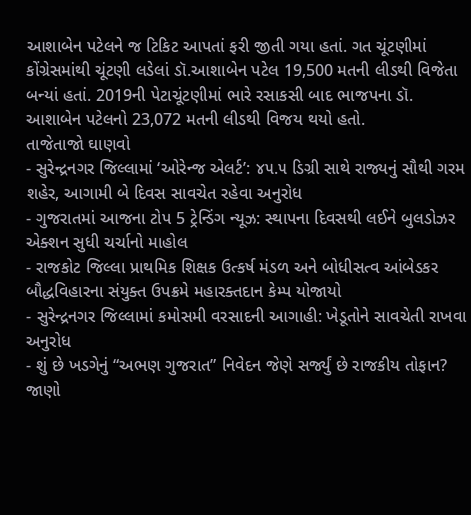આશાબેન પટેલને જ ટિકિટ આપતાં ફરી જીતી ગયા હતાં. ગત ચૂંટણીમાં કોંગ્રેસમાંથી ચૂંટણી લડેલાં ડૉ.આશાબેન પટેલ 19,500 મતની લીડથી વિજેતા બન્યાં હતાં. 2019ની પેટાચૂંટણીમાં ભારે રસાકસી બાદ ભાજપના ડૉ. આશાબેન પટેલનો 23,072 મતની લીડથી વિજય થયો હતો.
તાજેતાજો ઘાણવો
- સુરેન્દ્રનગર જિલ્લામાં ‘ઓરેન્જ એલર્ટ’: ૪૫.૫ ડિગ્રી સાથે રાજ્યનું સૌથી ગરમ શહેર, આગામી બે દિવસ સાવચેત રહેવા અનુરોધ
- ગુજરાતમાં આજના ટોપ 5 ટ્રેન્ડિંગ ન્યૂઝ: સ્થાપના દિવસથી લઈને બુલડોઝર એક્શન સુધી ચર્ચાનો માહોલ
- રાજકોટ જિલ્લા પ્રાથમિક શિક્ષક ઉત્કર્ષ મંડળ અને બોધીસત્વ આંબેડકર બૌદ્ધવિહારના સંયુક્ત ઉપક્રમે મહારક્તદાન કેમ્પ યોજાયો
- સુરેન્દ્રનગર જિલ્લામાં કમોસમી વરસાદની આગાહી: ખેડૂતોને સાવચેતી રાખવા અનુરોધ
- શું છે ખડગેનું “અભણ ગુજરાત” નિવેદન જેણે સર્જ્યું છે રાજકીય તોફાન? જાણો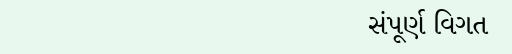સંપૂર્ણ વિગત